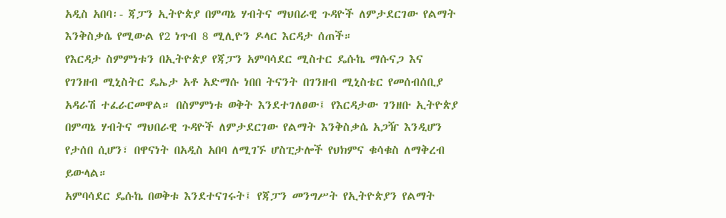አዲስ አበባ፡- ጃፓን ኢትዮጵያ በምጣኔ ሃብትና ማህበራዊ ጉዳዮች ለምታደርገው የልማት እንቅስቃሴ የሚውል የ2 ነጥብ 8 ሚሊዮን ዶላር እርዳታ ሰጠች።
የእርዳታ ስምምነቱን በኢትዮጵያ የጃፓን አምባሳደር ሚስተር ዴሱኬ ማሱናጋ እና የገንዘብ ሚኒስትር ዴኤታ አቶ አድማሱ ነበበ ትናንት በገንዘብ ሚኒስቴር የመሰብሰቢያ አዳራሽ ተፈራርመዋል። በስምምነቱ ወቅት እንደተገለፀው፤ የእርዳታው ገንዘቡ ኢትዮጵያ በምጣኔ ሃብትና ማህበራዊ ጉዳዮች ለምታደርገው የልማት እንቅስቃሴ አጋዥ እንዲሆን የታሰበ ሲሆን፣ በዋናነት በአዲስ አበባ ለሚገኙ ሆስፒታሎች የህክምና ቁሳቁስ ለማቅረብ ይውላል።
አምባሳደር ዴሱኬ በወቅቱ እንደተናገሩት፤ የጃፓን መንግሥት የኢትዮጵያን የልማት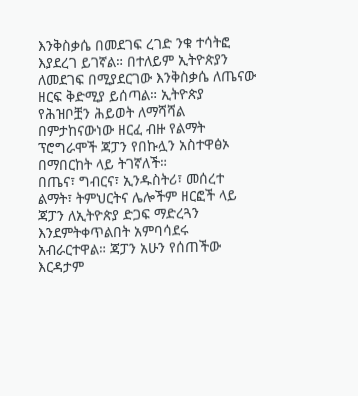እንቅስቃሴ በመደገፍ ረገድ ንቁ ተሳትፎ እያደረገ ይገኛል። በተለይም ኢትዮጵያን ለመደገፍ በሚያደርገው እንቅስቃሴ ለጤናው ዘርፍ ቅድሚያ ይሰጣል። ኢትዮጵያ የሕዝቦቿን ሕይወት ለማሻሻል በምታከናውነው ዘርፈ ብዙ የልማት ፕሮግራሞች ጃፓን የበኩሏን አስተዋፅኦ በማበርከት ላይ ትገኛለች።
በጤና፣ ግብርና፣ ኢንዱስትሪ፣ መሰረተ ልማት፣ ትምህርትና ሌሎችም ዘርፎች ላይ ጃፓን ለኢትዮጵያ ድጋፍ ማድረጓን እንደምትቀጥልበት አምባሳደሩ አብራርተዋል። ጃፓን አሁን የሰጠችው እርዳታም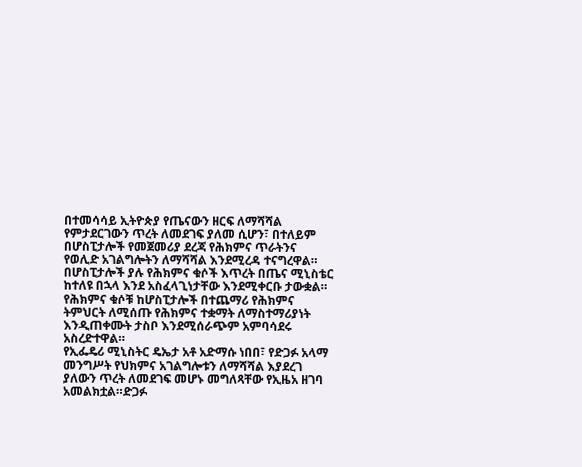በተመሳሳይ ኢትዮጵያ የጤናውን ዘርፍ ለማሻሻል የምታደርገውን ጥረት ለመደገፍ ያለመ ሲሆን፣ በተለይም በሆስፒታሎች የመጀመሪያ ደረጃ የሕክምና ጥራትንና የወሊድ አገልግሎትን ለማሻሻል እንደሚረዳ ተናግረዋል።
በሆስፒታሎች ያሉ የሕክምና ቁሶች እጥረት በጤና ሚኒስቴር ከተለዩ በኋላ እንደ አስፈላጊነታቸው እንደሚቀርቡ ታውቋል። የሕክምና ቁሶቹ ከሆስፒታሎች በተጨማሪ የሕክምና ትምህርት ለሚሰጡ የሕክምና ተቋማት ለማስተማሪያነት እንዲጠቀሙት ታስቦ እንደሚሰራጭም አምባሳደሩ አስረድተዋል።
የኢፌዴሪ ሚኒስትር ዴኤታ አቶ አድማሱ ነበበ፣ የድጋፉ አላማ መንግሥት የህክምና አገልግሎቱን ለማሻሻል እያደረገ ያለውን ጥረት ለመደገፍ መሆኑ መግለጻቸው የኢዜአ ዘገባ አመልክቷል።ድጋፉ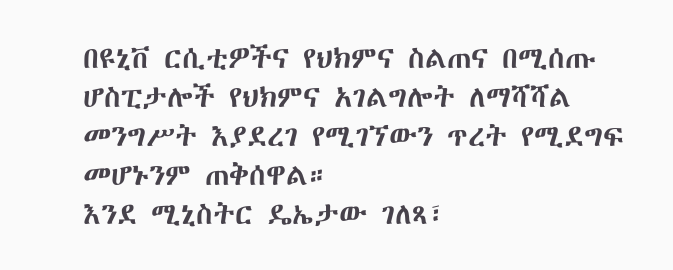በዩኒቨ ርሲቲዎችና የህክምና ስልጠና በሚሰጡ ሆስፒታሎች የህክምና አገልግሎት ለማሻሻል መንግሥት እያደረገ የሚገኘውን ጥረት የሚደግፍ መሆኑንም ጠቅሰዋል።
እንደ ሚኒስትር ዴኤታው ገለጻ፣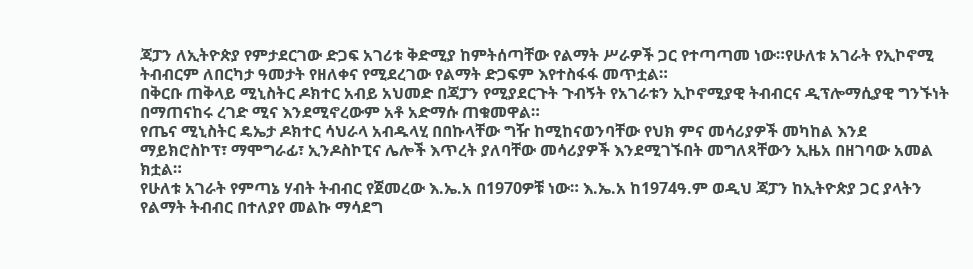ጃፓን ለኢትዮጵያ የምታደርገው ድጋፍ አገሪቱ ቅድሚያ ከምትሰጣቸው የልማት ሥራዎች ጋር የተጣጣመ ነው።የሁለቱ አገራት የኢኮኖሚ ትብብርም ለበርካታ ዓመታት የዘለቀና የሚደረገው የልማት ድጋፍም እየተስፋፋ መጥቷል።
በቅርቡ ጠቅላይ ሚኒስትር ዶክተር አብይ አህመድ በጃፓን የሚያደርጉት ጉብኝት የአገራቱን ኢኮኖሚያዊ ትብብርና ዲፕሎማሲያዊ ግንኙነት በማጠናከሩ ረገድ ሚና እንደሚኖረውም አቶ አድማሱ ጠቁመዋል።
የጤና ሚኒስትር ዴኤታ ዶክተር ሳህራላ አብዱላሂ በበኩላቸው ግዥ ከሚከናወንባቸው የህክ ምና መሳሪያዎች መካከል እንደ ማይክሮስኮፕ፣ ማሞግራፊ፣ ኢንዶስኮፒና ሌሎች እጥረት ያለባቸው መሳሪያዎች እንደሚገኙበት መግለጻቸውን ኢዜአ በዘገባው አመል ክቷል።
የሁለቱ አገራት የምጣኔ ሃብት ትብብር የጀመረው እ.ኤ.አ በ1970ዎቹ ነው። እ.ኤ.አ ከ1974ዓ.ም ወዲህ ጃፓን ከኢትዮጵያ ጋር ያላትን የልማት ትብብር በተለያየ መልኩ ማሳደግ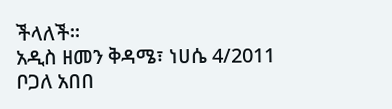ችላለች።
አዲስ ዘመን ቅዳሜ፣ ነሀሴ 4/2011
ቦጋለ አበበ